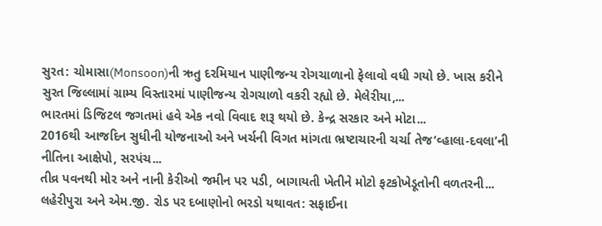સુરત: ચોમાસા(Monsoon)ની ઋતુ દરમિયાન પાણીજન્ય રોગચાળાનો ફેલાવો વધી ગયો છે. ખાસ કરીને સુરત જિલ્લામાં ગ્રામ્ય વિસ્તારમાં પાણીજન્ય રોગચાળો વકરી રહ્યો છે. મેલેરીયા,...
ભારતમાં ડિજિટલ જગતમાં હવે એક નવો વિવાદ શરૂ થયો છે. કેન્દ્ર સરકાર અને મોટા...
2016થી આજદિન સુધીની યોજનાઓ અને ખર્ચની વિગત માંગતા ભ્રષ્ટાચારની ચર્ચા તેજ‘વ્હાલા-દવલા’ની નીતિના આક્ષેપો, સરપંચ...
તીવ્ર પવનથી મોર અને નાની કેરીઓ જમીન પર પડી, બાગાયતી ખેતીને મોટો ફટકોખેડૂતોની વળતરની...
લહેરીપુરા અને એમ.જી. રોડ પર દબાણોનો ભરડો યથાવત: સફાઈના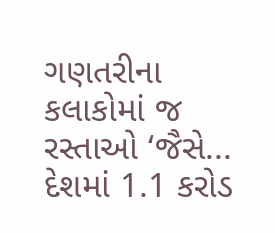ગણતરીના કલાકોમાં જ રસ્તાઓ ‘જૈસે...
દેશમાં 1.1 કરોડ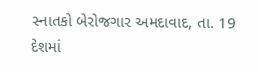સ્નાતકો બેરોજગાર અમદાવાદ, તા. 19 દેશમાં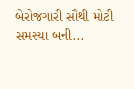બેરોજગારી સૌથી મોટી સમસ્યા બની...